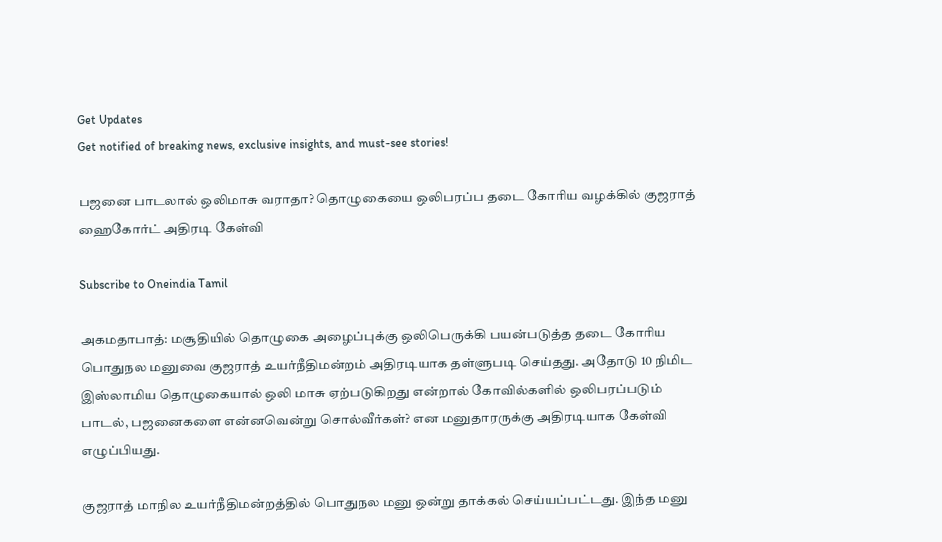Get Updates
Get notified of breaking news, exclusive insights, and must-see stories!

பஜனை பாடலால் ஒலிமாசு வராதா? தொழுகையை ஒலிபரப்ப தடை கோரிய வழக்கில் குஜராத் ஹைகோர்ட் அதிரடி கேள்வி

Subscribe to Oneindia Tamil

அகமதாபாத்: மசூதியில் தொழுகை அழைப்புக்கு ஒலிபெருக்கி பயன்படுத்த தடை கோரிய பொதுநல மனுவை குஜராத் உயர்நீதிமன்றம் அதிரடியாக தள்ளுபடி செய்தது. அதோடு 10 நிமிட இஸ்லாமிய தொழுகையால் ஒலி மாசு ஏற்படுகிறது என்றால் கோவில்களில் ஒலிபரப்படும் பாடல், பஜனைகளை என்னவென்று சொல்வீர்கள்? என மனுதாரருக்கு அதிரடியாக கேள்வி எழுப்பியது.

குஜராத் மாநில உயர்நீதிமன்றத்தில் பொதுநல மனு ஒன்று தாக்கல் செய்யப்பட்டது. இந்த மனு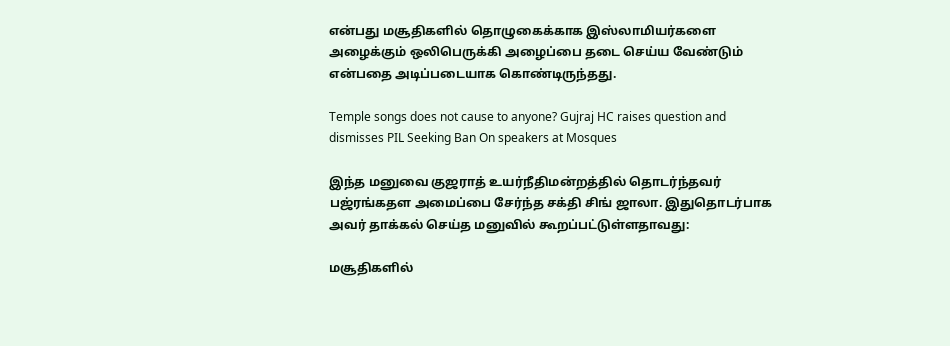என்பது மசூதிகளில் தொழுகைக்காக இஸ்லாமியர்களை அழைக்கும் ஒலிபெருக்கி அழைப்பை தடை செய்ய வேண்டும் என்பதை அடிப்படையாக கொண்டிருந்தது.

Temple songs does not cause to anyone? Gujraj HC raises question and dismisses PIL Seeking Ban On speakers at Mosques

இந்த மனுவை குஜராத் உயர்நீதிமன்றத்தில் தொடர்ந்தவர் பஜ்ரங்கதள அமைப்பை சேர்ந்த சக்தி சிங் ஜாலா. இதுதொடர்பாக அவர் தாக்கல் செய்த மனுவில் கூறப்பட்டுள்ளதாவது:

மசூதிகளில்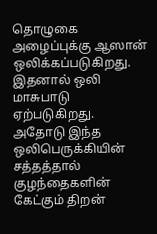தொழுகை அழைப்புக்கு ஆஸான் ஒலிக்கப்படுகிறது. இதனால் ஒலி மாசுபாடு ஏற்படுகிறது. அதோடு இந்த ஒலிபெருக்கியின் சத்தத்தால் குழந்தைகளின் கேட்கும் திறன்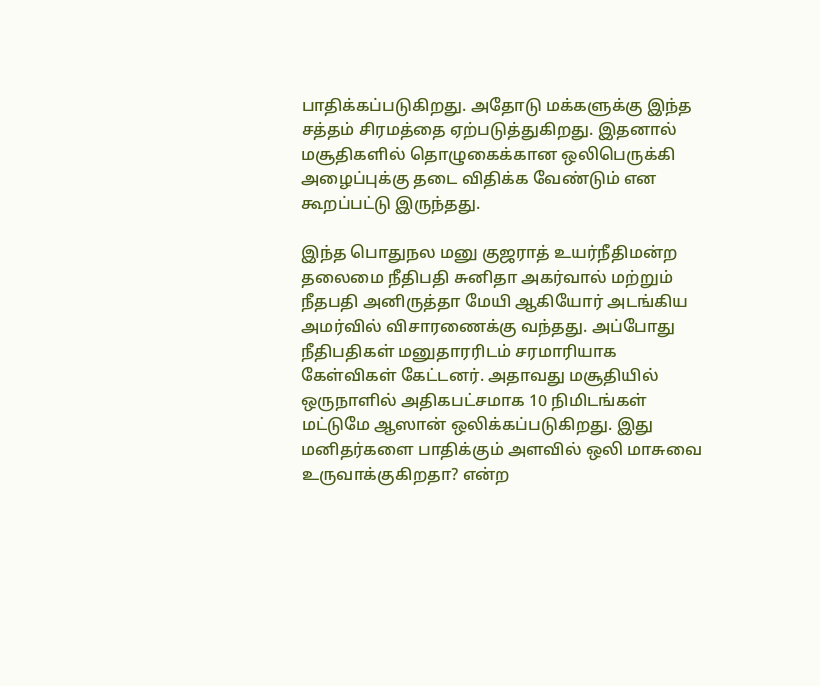பாதிக்கப்படுகிறது. அதோடு மக்களுக்கு இந்த சத்தம் சிரமத்தை ஏற்படுத்துகிறது. இதனால் மசூதிகளில் தொழுகைக்கான ஒலிபெருக்கி அழைப்புக்கு தடை விதிக்க வேண்டும் என கூறப்பட்டு இருந்தது.

இந்த பொதுநல மனு குஜராத் உயர்நீதிமன்ற தலைமை நீதிபதி சுனிதா அகர்வால் மற்றும் நீதபதி அனிருத்தா மேயி ஆகியோர் அடங்கிய அமர்வில் விசாரணைக்கு வந்தது. அப்போது நீதிபதிகள் மனுதாரரிடம் சரமாரியாக கேள்விகள் கேட்டனர். அதாவது மசூதியில் ஒருநாளில் அதிகபட்சமாக 10 நிமிடங்கள் மட்டுமே ஆஸான் ஒலிக்கப்படுகிறது. இது மனிதர்களை பாதிக்கும் அளவில் ஒலி மாசுவை உருவாக்குகிறதா? என்ற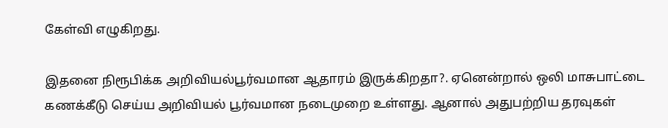கேள்வி எழுகிறது.

இதனை நிரூபிக்க அறிவியல்பூர்வமான ஆதாரம் இருக்கிறதா?. ஏனென்றால் ஒலி மாசுபாட்டை கணக்கீடு செய்ய அறிவியல் பூர்வமான நடைமுறை உள்ளது. ஆனால் அதுபற்றிய தரவுகள்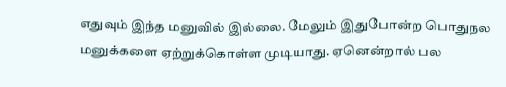எதுவும் இந்த மனுவில் இல்லை. மேலும் இதுபோன்ற பொதுநல மனுக்களை ஏற்றுக்கொள்ள முடியாது. ஏனென்றால் பல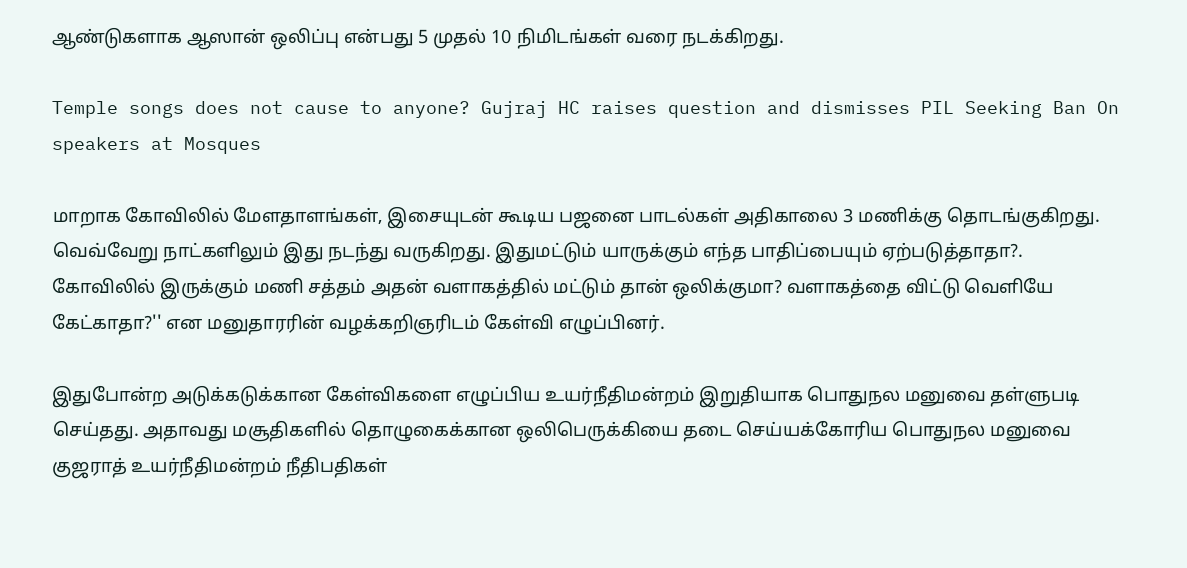ஆண்டுகளாக ஆஸான் ஒலிப்பு என்பது 5 முதல் 10 நிமிடங்கள் வரை நடக்கிறது.

Temple songs does not cause to anyone? Gujraj HC raises question and dismisses PIL Seeking Ban On speakers at Mosques

மாறாக கோவிலில் மேளதாளங்கள், இசையுடன் கூடிய பஜனை பாடல்கள் அதிகாலை 3 மணிக்கு தொடங்குகிறது. வெவ்வேறு நாட்களிலும் இது நடந்து வருகிறது. இதுமட்டும் யாருக்கும் எந்த பாதிப்பையும் ஏற்படுத்தாதா?. கோவிலில் இருக்கும் மணி சத்தம் அதன் வளாகத்தில் மட்டும் தான் ஒலிக்குமா? வளாகத்தை விட்டு வெளியே கேட்காதா?'' என மனுதாரரின் வழக்கறிஞரிடம் கேள்வி எழுப்பினர்.

இதுபோன்ற அடுக்கடுக்கான கேள்விகளை எழுப்பிய உயர்நீதிமன்றம் இறுதியாக பொதுநல மனுவை தள்ளுபடி செய்தது. அதாவது மசூதிகளில் தொழுகைக்கான ஒலிபெருக்கியை தடை செய்யக்கோரிய பொதுநல மனுவை குஜராத் உயர்நீதிமன்றம் நீதிபதிகள்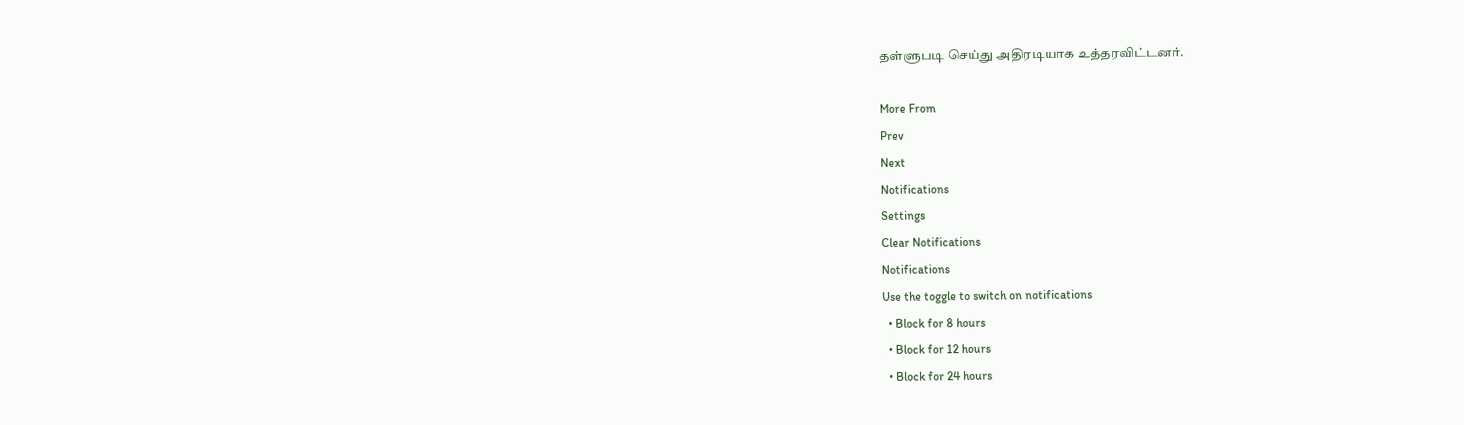தள்ளுபடி செய்து அதிரடியாக உத்தரவிட்டனர்.

More From
Prev
Next
Notifications
Settings
Clear Notifications
Notifications
Use the toggle to switch on notifications
  • Block for 8 hours
  • Block for 12 hours
  • Block for 24 hours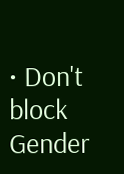• Don't block
Gender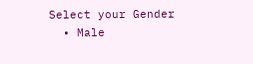Select your Gender
  • Male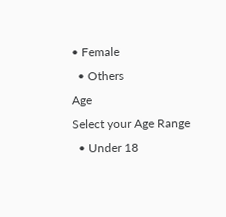• Female
  • Others
Age
Select your Age Range
  • Under 18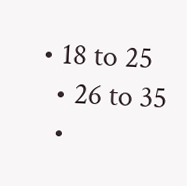• 18 to 25
  • 26 to 35
  •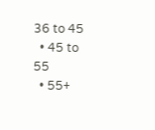36 to 45
  • 45 to 55
  • 55+